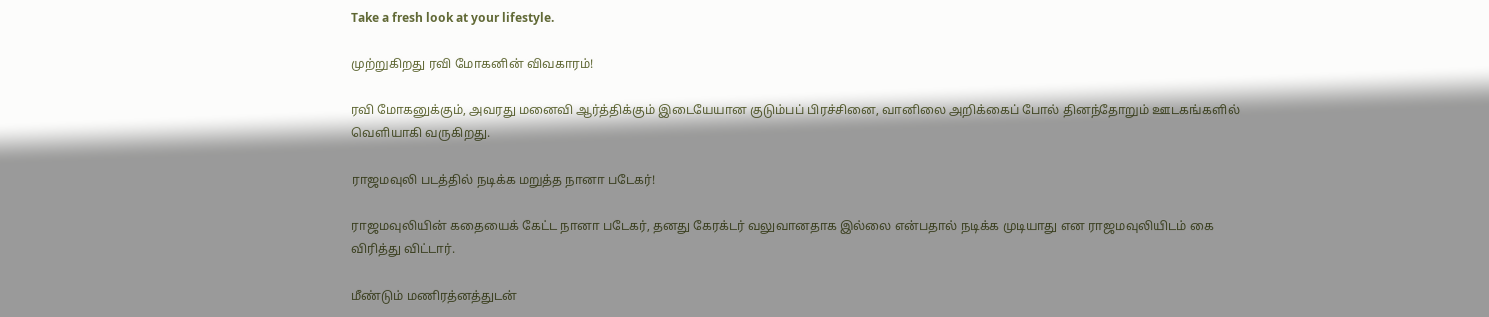Take a fresh look at your lifestyle.

முற்றுகிறது ரவி மோகனின் விவகாரம்!

ரவி மோகனுக்கும், அவரது மனைவி ஆர்த்திக்கும் இடையேயான குடும்பப் பிரச்சினை, வானிலை அறிக்கைப் போல் தினந்தோறும் ஊடகங்களில் வெளியாகி வருகிறது.

ராஜமவுலி படத்தில் நடிக்க மறுத்த நானா படேகர்!

ராஜமவுலியின் கதையைக் கேட்ட நானா படேகர், தனது கேரக்டர் வலுவானதாக இல்லை என்பதால் நடிக்க முடியாது என ராஜமவுலியிடம் கை விரித்து விட்டார்.

மீண்டும் மணிரத்னத்துடன்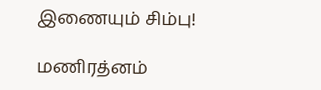இணையும் சிம்பு!

மணிரத்னம்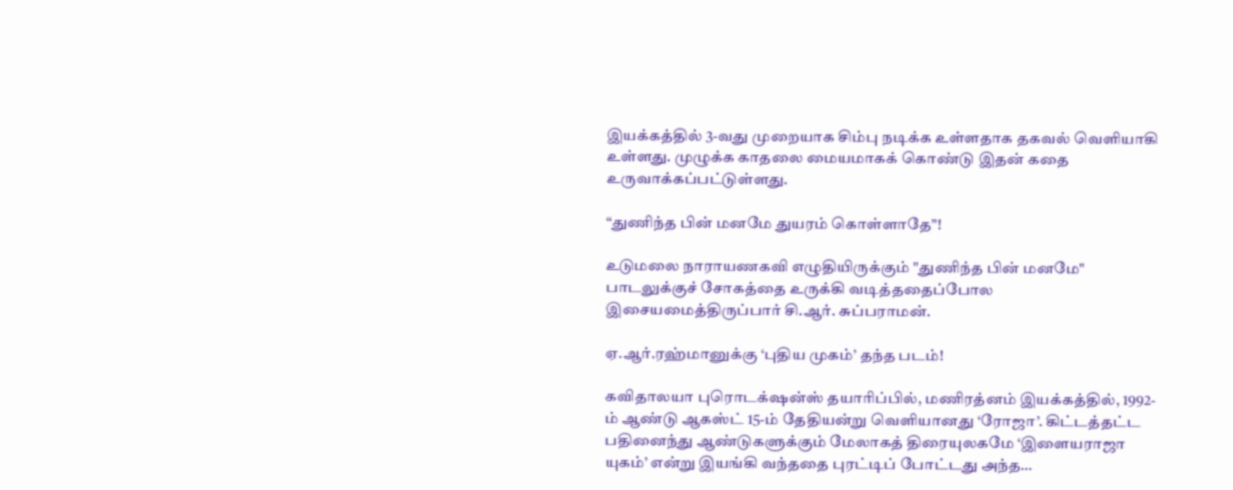இயக்கத்தில் 3-வது முறையாக சிம்பு நடிக்க உள்ளதாக தகவல் வெளியாகி உள்ளது. முழுக்க காதலை மையமாகக் கொண்டு இதன் கதை உருவாக்கப்பட்டுள்ளது.

“துணிந்த பின் மனமே துயரம் கொள்ளாதே”!

உடுமலை நாராயணகவி எழுதியிருக்கும் "துணிந்த பின் மனமே" பாடலுக்குச் சோகத்தை உருக்கி வடித்ததைப்போல இசையமைத்திருப்பார் சி.ஆர். சுப்பராமன்.

ஏ.ஆர்.ரஹ்மானுக்கு ‘புதிய முகம்’ தந்த படம்!

கவிதாலயா புரொடக்‌ஷன்ஸ் தயாரிப்பில், மணிரத்னம் இயக்கத்தில், 1992-ம் ஆண்டு ஆகஸ்ட் 15-ம் தேதியன்று வெளியானது ‘ரோஜா’. கிட்டத்தட்ட பதினைந்து ஆண்டுகளுக்கும் மேலாகத் திரையுலகமே ‘இளையராஜா யுகம்’ என்று இயங்கி வந்ததை புரட்டிப் போட்டது அந்த…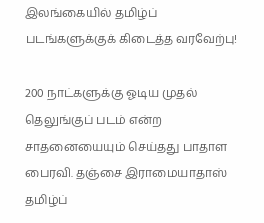இலங்கையில் தமிழ்ப் படங்களுக்குக் கிடைத்த வரவேற்பு!

200 நாட்களுக்கு ஓடிய முதல் தெலுங்குப் படம் என்ற சாதனையையும் செய்தது பாதாள பைரவி. தஞ்சை இராமையாதாஸ் தமிழ்ப்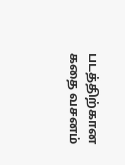படத்திற்கான கதை வசனம்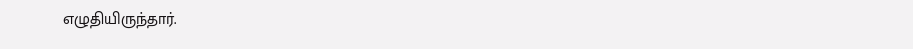எழுதியிருந்தார்.